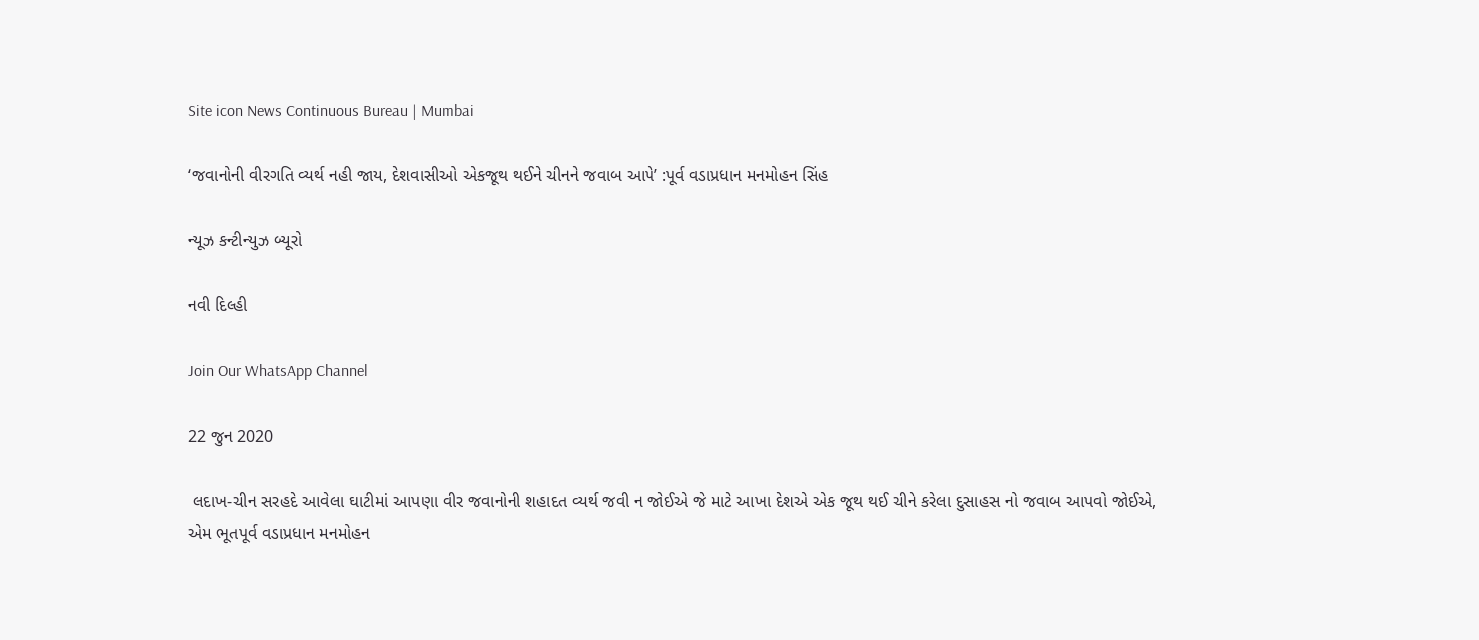Site icon News Continuous Bureau | Mumbai

‘જવાનોની વીરગતિ વ્યર્થ નહી જાય, દેશવાસીઓ એકજૂથ થઈને ચીનને જવાબ આપે’ :પૂર્વ વડાપ્રધાન મનમોહન સિંહ

ન્યૂઝ કન્ટીન્યુઝ બ્યૂરો

નવી દિલ્હી

Join Our WhatsApp Channel

22 જુન 2020

 લદાખ-ચીન સરહદે આવેલા ઘાટીમાં આપણા વીર જવાનોની શહાદત વ્યર્થ જવી ન જોઈએ જે માટે આખા દેશએ એક જૂથ થઈ ચીને કરેલા દુસાહસ નો જવાબ આપવો જોઈએ, એમ ભૂતપૂર્વ વડાપ્રધાન મનમોહન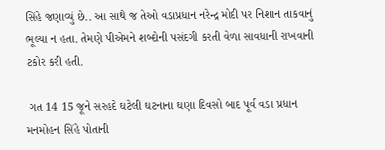સિંહે જણાવ્યું છે.. આ સાથે જ તેઓ વડાપ્રધાન નરેન્દ્ર મોદી પર નિશાન તાકવાનું ભૂલ્યા ન હતા. તેમણે પીએમને શબ્દોની પસંદગી કરતી વેળા સાવધાની રાખવાની ટકોર કરી હતી.

 ગત 14 15 જૂને સરહદે ઘટેલી ઘટનાના ઘણા દિવસો બાદ પૂર્વ વડા પ્રધાન મનમોહન સિંહે પોતાની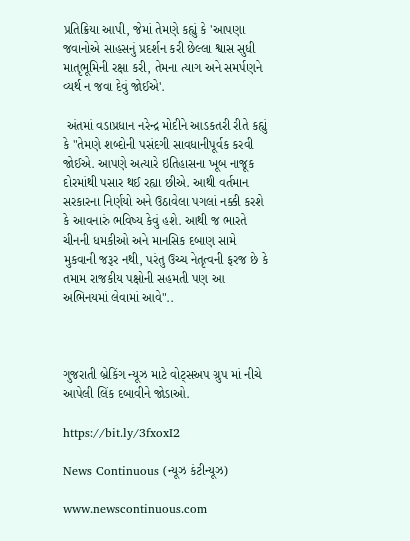પ્રતિક્રિયા આપી, જેમાં તેમણે કહ્યું કે 'આપણા જવાનોએ સાહસનું પ્રદર્શન કરી છેલ્લા શ્વાસ સુધી માતૃભૂમિની રક્ષા કરી, તેમના ત્યાગ અને સમર્પણને વ્યર્થ ન જવા દેવું જોઈએ'.

 અંતમાં વડાપ્રધાન નરેન્દ્ર મોદીને આડકતરી રીતે કહ્યું કે "તેમણે શબ્દોની પસંદગી સાવધાનીપૂર્વક કરવી જોઈએ. આપણે અત્યારે ઇતિહાસના ખૂબ નાજૂક દોરમાંથી પસાર થઈ રહ્યા છીએ. આથી વર્તમાન સરકારના નિર્ણયો અને ઉઠાવેલા પગલાં નક્કી કરશે કે આવનારું ભવિષ્ય કેવું હશે. આથી જ ભારતે ચીનની ધમકીઓ અને માનસિક દબાણ સામે મુકવાની જરૂર નથી, પરંતુ ઉચ્ચ નેતૃત્વની ફરજ છે કે તમામ રાજકીય પક્ષોની સહમતી પણ આ અભિનયમાં લેવામાં આવે"..



ગુજરાતી બ્રેકિંગ ન્યૂઝ માટે વોટ્સઅપ ગ્રુપ માં નીચે આપેલી લિંક દબાવીને જોડાઓ.

https://bit.ly/3fxoxI2

News Continuous (ન્યૂઝ કંટીન્યૂઝ)

www.newscontinuous.com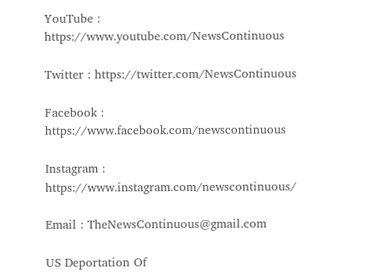YouTube : https://www.youtube.com/NewsContinuous

Twitter : https://twitter.com/NewsContinuous

Facebook : https://www.facebook.com/newscontinuous

Instagram : https://www.instagram.com/newscontinuous/

Email : TheNewsContinuous@gmail.com

US Deportation Of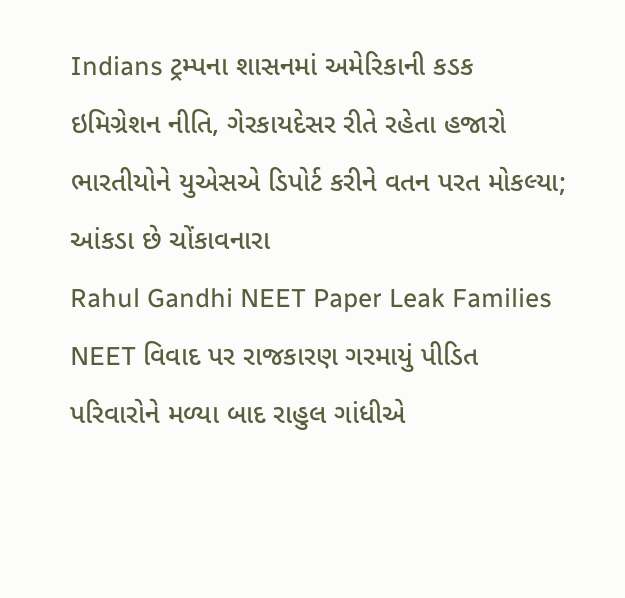Indians ટ્રમ્પના શાસનમાં અમેરિકાની કડક ઇમિગ્રેશન નીતિ, ગેરકાયદેસર રીતે રહેતા હજારો ભારતીયોને યુએસએ ડિપોર્ટ કરીને વતન પરત મોકલ્યા; આંકડા છે ચોંકાવનારા
Rahul Gandhi NEET Paper Leak Families NEET વિવાદ પર રાજકારણ ગરમાયું પીડિત પરિવારોને મળ્યા બાદ રાહુલ ગાંધીએ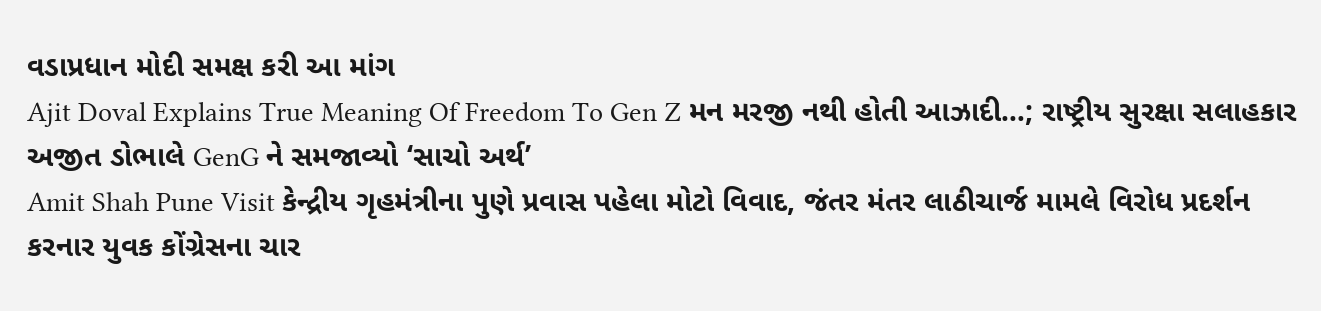વડાપ્રધાન મોદી સમક્ષ કરી આ માંગ
Ajit Doval Explains True Meaning Of Freedom To Gen Z મન મરજી નથી હોતી આઝાદી…; રાષ્ટ્રીય સુરક્ષા સલાહકાર અજીત ડોભાલે GenG ને સમજાવ્યો ‘સાચો અર્થ’
Amit Shah Pune Visit કેન્દ્રીય ગૃહમંત્રીના પુણે પ્રવાસ પહેલા મોટો વિવાદ, જંતર મંતર લાઠીચાર્જ મામલે વિરોધ પ્રદર્શન કરનાર યુવક કોંગ્રેસના ચાર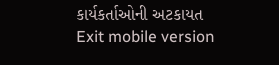કાર્યકર્તાઓની અટકાયત
Exit mobile version